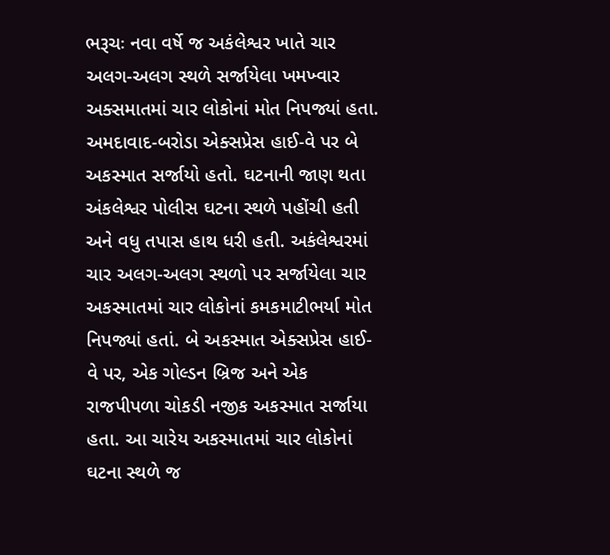ભરૂચઃ નવા વર્ષે જ અકંલેશ્વર ખાતે ચાર અલગ-અલગ સ્થળે સર્જાયેલા ખમખ્વાર અક્સમાતમાં ચાર લોકોનાં મોત નિપજ્યાં હતા. અમદાવાદ-બરોડા એક્સપ્રેસ હાઈ-વે પર બે અકસ્માત સર્જાયો હતો. ઘટનાની જાણ થતા અંકલેશ્વર પોલીસ ઘટના સ્થળે પહોંચી હતી અને વધુ તપાસ હાથ ધરી હતી. અકંલેશ્વરમાં ચાર અલગ-અલગ સ્થળો પર સર્જાયેલા ચાર અકસ્માતમાં ચાર લોકોનાં કમકમાટીભર્યા મોત નિપજ્યાં હતાં. બે અકસ્માત એક્સપ્રેસ હાઈ-વે પર, એક ગોલ્ડન બ્રિજ અને એક રાજપીપળા ચોકડી નજીક અકસ્માત સર્જાયા હતા. આ ચારેય અકસ્માતમાં ચાર લોકોનાં ઘટના સ્થળે જ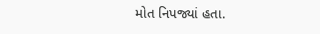મોત નિપજ્યાં હતા.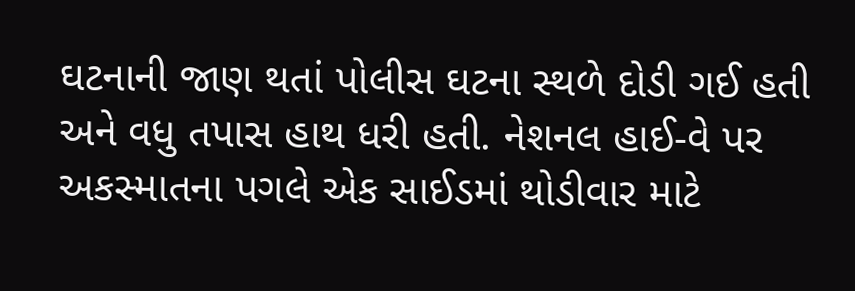ઘટનાની જાણ થતાં પોલીસ ઘટના સ્થળે દોડી ગઈ હતી અને વધુ તપાસ હાથ ધરી હતી. નેશનલ હાઈ-વે પર અકસ્માતના પગલે એક સાઈડમાં થોડીવાર માટે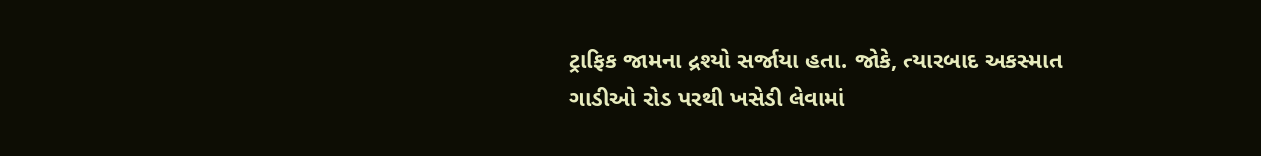ટ્રાફિક જામના દ્રશ્યો સર્જાયા હતા. જોકે, ત્યારબાદ અકસ્માત ગાડીઓ રોડ પરથી ખસેડી લેવામાં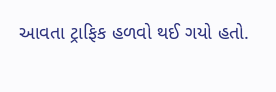આવતા ટ્રાફિક હળવો થઈ ગયો હતો.